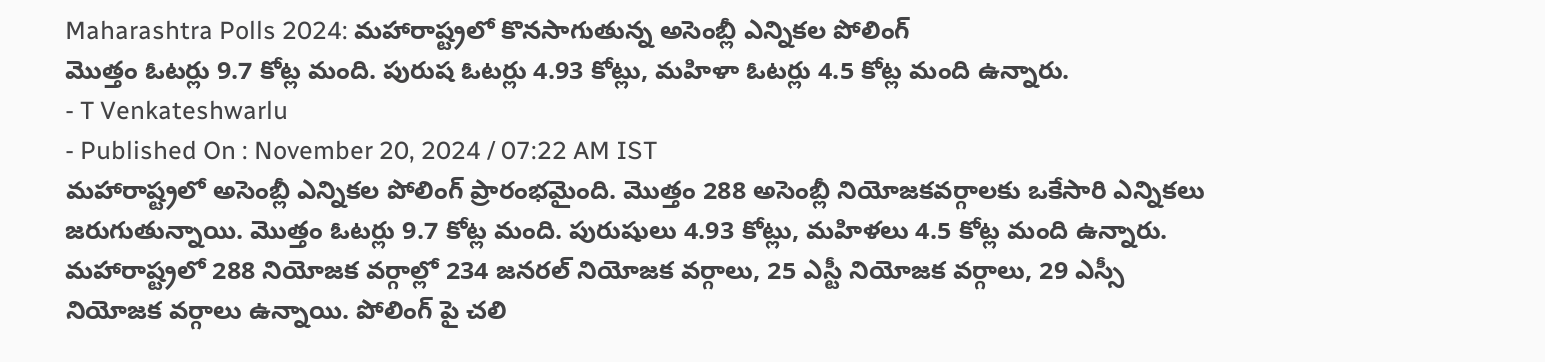Maharashtra Polls 2024: మహారాష్ట్రలో కొనసాగుతున్న అసెంబ్లీ ఎన్నికల పోలింగ్
మొత్తం ఓటర్లు 9.7 కోట్ల మంది. పురుష ఓటర్లు 4.93 కోట్లు, మహిళా ఓటర్లు 4.5 కోట్ల మంది ఉన్నారు.
- T Venkateshwarlu
- Published On : November 20, 2024 / 07:22 AM IST
మహారాష్ట్రలో అసెంబ్లీ ఎన్నికల పోలింగ్ ప్రారంభమైంది. మొత్తం 288 అసెంబ్లీ నియోజకవర్గాలకు ఒకేసారి ఎన్నికలు జరుగుతున్నాయి. మొత్తం ఓటర్లు 9.7 కోట్ల మంది. పురుషులు 4.93 కోట్లు, మహిళలు 4.5 కోట్ల మంది ఉన్నారు.
మహారాష్ట్రలో 288 నియోజక వర్గాల్లో 234 జనరల్ నియోజక వర్గాలు, 25 ఎస్టీ నియోజక వర్గాలు, 29 ఎస్సీ నియోజక వర్గాలు ఉన్నాయి. పోలింగ్ పై చలి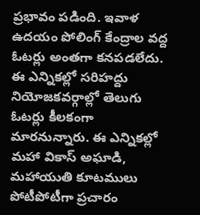ప్రభావం పడింది. ఇవాళ ఉదయం పోలింగ్ కేంద్రాల వద్ద ఓటర్లు అంతగా కనపడలేదు.
ఈ ఎన్నికల్లో సరిహద్దు నియోజకవర్గాల్లో తెలుగు ఓటర్లు కీలకంగా మారనున్నారు. ఈ ఎన్నికల్లో మహా వికాస్ అఘాడి, మహాయుతి కూటములు పోటీపోటీగా ప్రచారం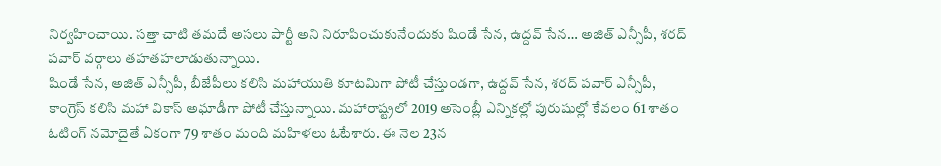నిర్వహించాయి. సత్తా చాటి తమదే అసలు పార్టీ అని నిరూపించుకునేందుకు షిండే సేన, ఉద్దవ్ సేన… అజిత్ ఎన్సీపీ, శరద్ పవార్ వర్గాలు తహతహలాడుతున్నాయి.
షిండే సేన, అజిత్ ఎన్సీపీ, బీజేపీలు కలిసి మహాయుతి కూటమిగా పోటీ చేస్తుండగా, ఉద్దవ్ సేన, శరద్ పవార్ ఎన్సీపీ, కాంగ్రెస్ కలిసి మహా వికాస్ అఘాడీగా పోటీ చేస్తున్నాయి. మహారాష్ట్రలో 2019 అసెంబ్లీ ఎన్నికల్లో పురుషుల్లో కేవలం 61 శాతం ఓటింగ్ నమోదైతే ఏకంగా 79 శాతం మంది మహిళలు ఓటేశారు. ఈ నెల 23న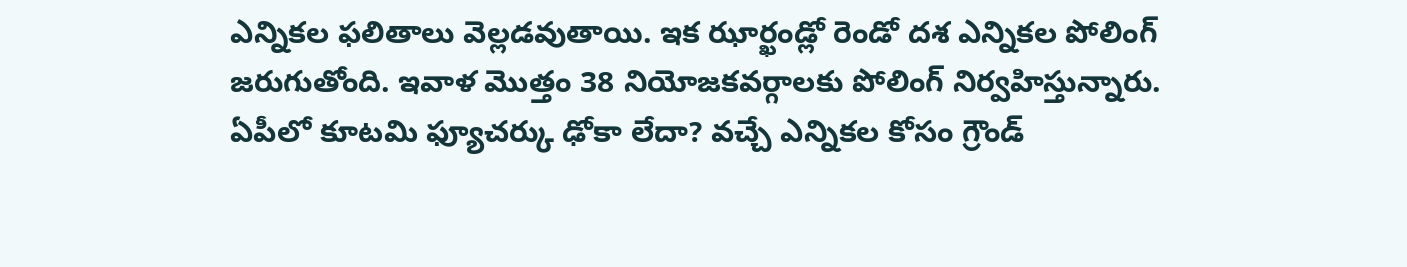ఎన్నికల ఫలితాలు వెల్లడవుతాయి. ఇక ఝార్ఖండ్లో రెండో దశ ఎన్నికల పోలింగ్ జరుగుతోంది. ఇవాళ మొత్తం 38 నియోజకవర్గాలకు పోలింగ్ నిర్వహిస్తున్నారు.
ఏపీలో కూటమి ఫ్యూచర్కు ఢోకా లేదా? వచ్చే ఎన్నికల కోసం గ్రౌండ్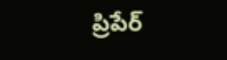ప్రిపేర్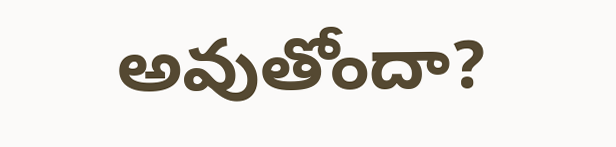అవుతోందా?